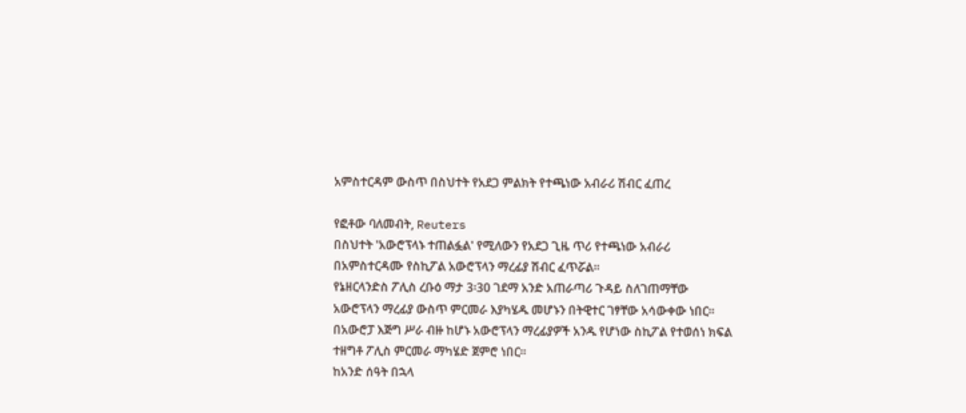አምስተርዳም ውስጥ በስህተት የአደጋ ምልክት የተጫነው አብራሪ ሽብር ፈጠረ

የፎቶው ባለመብት, Reuters
በስህተት 'አውሮፕላኑ ተጠልፏል' የሚለውን የአደጋ ጊዜ ጥሪ የተጫነው አብራሪ በአምስተርዳሙ የስኪፖል አውሮፕላን ማረፊያ ሽብር ፈጥሯል።
የኔዘርላንድስ ፖሊስ ረቡዕ ማታ 3፡30 ገደማ አንድ አጠራጣሪ ጉዳይ ስለገጠማቸው አውሮፕላን ማረፊያ ውስጥ ምርመራ እያካሄዱ መሆኑን በትዊተር ገፃቸው አሳውቀው ነበር።
በአውሮፓ እጅግ ሥራ ብዙ ከሆኑ አውሮፕላን ማረፊያዎች አንዱ የሆነው ስኪፖል የተወሰነ ክፍል ተዘግቶ ፖሊስ ምርመራ ማካሄድ ጀምሮ ነበር።
ከአንድ ሰዓት በኋላ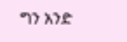ግን አንድ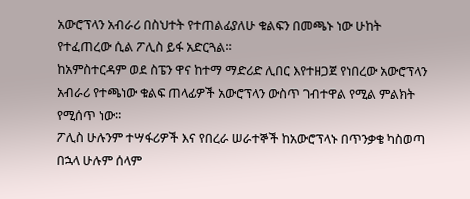አውሮፕላን አብራሪ በስህተት የተጠልፊያለሁ ቁልፍን በመጫኑ ነው ሁከት የተፈጠረው ሲል ፖሊስ ይፋ አድርጓል።
ከአምስተርዳም ወደ ስፔን ዋና ከተማ ማድሪድ ሊበር እየተዘጋጀ የነበረው አውሮፕላን አብራሪ የተጫነው ቁልፍ ጠላፊዎች አውሮፕላን ውስጥ ገብተዋል የሚል ምልክት የሚሰጥ ነው።
ፖሊስ ሁሉንም ተሣፋሪዎች እና የበረራ ሠራተኞች ከአውሮፕላኑ በጥንቃቄ ካስወጣ በኋላ ሁሉም ሰላም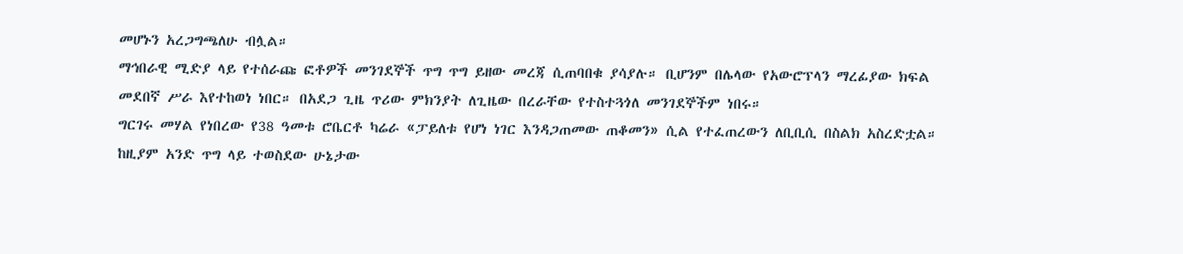መሆኑን አረጋግጫለሁ ብሏል።
ማኅበራዊ ሚድያ ላይ የተሰራጩ ፎቶዎች መንገደኞች ጥግ ጥግ ይዘው መረጃ ሲጠባበቁ ያሳያሉ። ቢሆንም በሌላው የአውሮፕላን ማረፊያው ክፍል መደበኛ ሥራ እየተከወነ ነበር። በአደጋ ጊዜ ጥሪው ምክንያት ለጊዜው በረራቸው የተስተጓጎለ መንገደኞችም ነበሩ።
ግርገሩ መሃል የነበረው የ38 ዓመቱ ሮቤርቶ ካሬራ «ፓይለቱ የሆነ ነገር እንዳጋጠመው ጠቆመን» ሲል የተፈጠረውን ለቢቢሲ በስልክ አስረድቷል። ከዚያም አንድ ጥግ ላይ ተወስደው ሁኔታው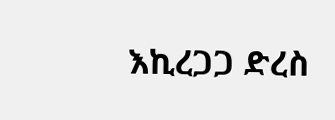እኪረጋጋ ድረስ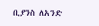ቢያንስ ለአንድ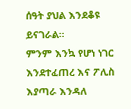ሰዓት ያህል እንደቆዩ ይናገራል።
ምንም እንኳ የሆነ ነገር እንደተፈጠረ እና ፖሊስ እያጣራ እንዳለ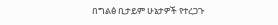በግልፅ ቢታይም ሁኔታዎች የተረጋጉ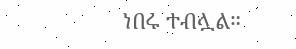ነበሩ ተብሏል።